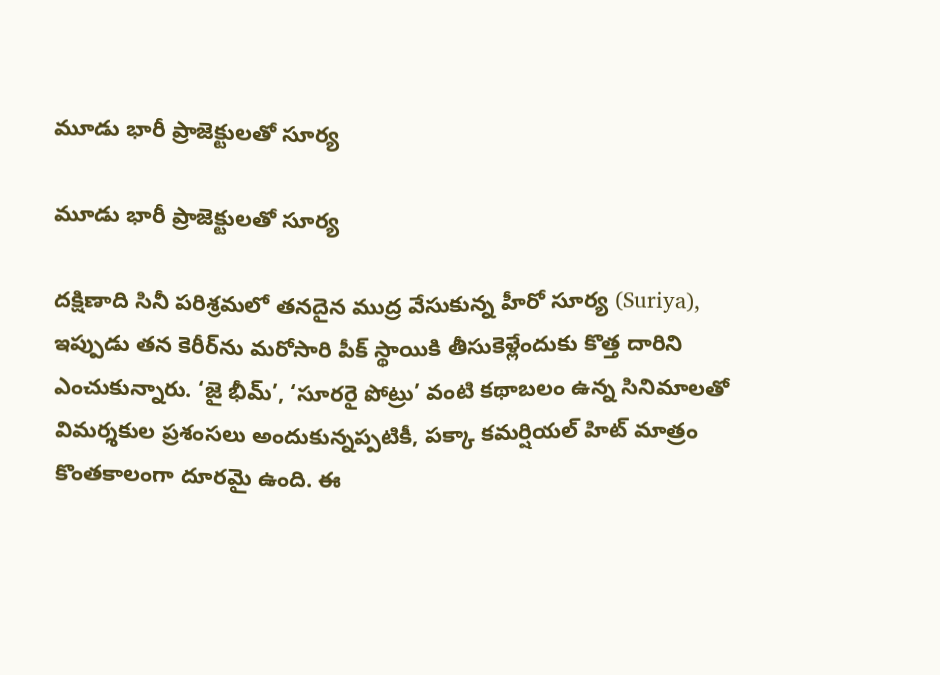మూడు భారీ ప్రాజెక్టులతో సూర్య

మూడు భారీ ప్రాజెక్టులతో సూర్య

దక్షిణాది సినీ పరిశ్రమలో తనదైన ముద్ర వేసుకున్న హీరో సూర్య (Suriya), ఇప్పుడు తన కెరీర్‌ను మరోసారి పీక్ స్థాయికి తీసుకెళ్లేందుకు కొత్త దారిని ఎంచుకున్నారు. ‘జై భీమ్’, ‘సూరరై పోట్రు’ వంటి కథాబలం ఉన్న సినిమాలతో విమర్శకుల ప్రశంసలు అందుకున్నప్పటికీ, పక్కా కమర్షియల్ హిట్ మాత్రం కొంతకాలంగా దూరమై ఉంది. ఈ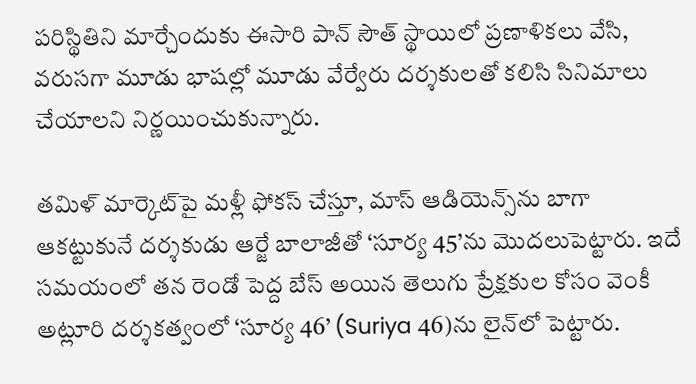పరిస్థితిని మార్చేందుకు ఈసారి పాన్ సౌత్ స్థాయిలో ప్రణాళికలు వేసి, వరుసగా మూడు భాషల్లో మూడు వేర్వేరు దర్శకులతో కలిసి సినిమాలు చేయాలని నిర్ణయించుకున్నారు.

తమిళ్ మార్కెట్‌పై మళ్లీ ఫోకస్ చేస్తూ, మాస్ ఆడియెన్స్‌ను బాగా ఆకట్టుకునే దర్శకుడు ఆర్జే బాలాజీతో ‘సూర్య 45’ను మొదలుపెట్టారు. ఇదే సమయంలో తన రెండో పెద్ద బేస్ అయిన తెలుగు ప్రేక్షకుల కోసం వెంకీ అట్లూరి దర్శకత్వంలో ‘సూర్య 46’ (Suriya 46)ను లైన్‌లో పెట్టారు.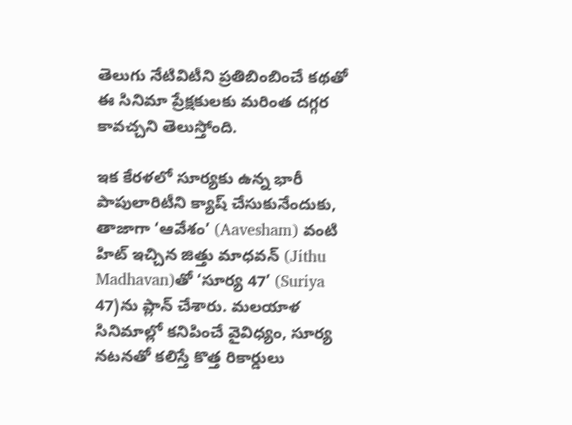తెలుగు నేటివిటీని ప్రతిబింబించే కథతో ఈ సినిమా ప్రేక్షకులకు మరింత దగ్గర కావచ్చని తెలుస్తోంది.

ఇక కేరళలో సూర్యకు ఉన్న భారీ పాపులారిటీని క్యాష్ చేసుకునేందుకు, తాజాగా ‘ఆవేశం’ (Aavesham) వంటి హిట్ ఇచ్చిన జిత్తు మాధవన్‌ (Jithu Madhavan)తో ‘సూర్య 47’ (Suriya 47)ను ప్లాన్ చేశారు. మలయాళ సినిమాల్లో కనిపించే వైవిధ్యం, సూర్య నటనతో కలిస్తే కొత్త రికార్డులు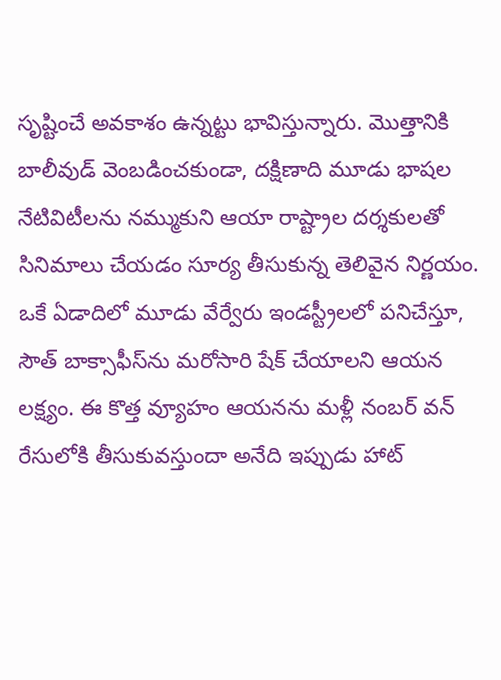సృష్టించే అవకాశం ఉన్నట్టు భావిస్తున్నారు. మొత్తానికి బాలీవుడ్ వెంబడించకుండా, దక్షిణాది మూడు భాషల నేటివిటీలను నమ్ముకుని ఆయా రాష్ట్రాల దర్శకులతో సినిమాలు చేయడం సూర్య తీసుకున్న తెలివైన నిర్ణయం. ఒకే ఏడాదిలో మూడు వేర్వేరు ఇండస్ట్రీలలో పనిచేస్తూ, సౌత్ బాక్సాఫీస్‌ను మరోసారి షేక్ చేయాలని ఆయన లక్ష్యం. ఈ కొత్త వ్యూహం ఆయనను మళ్లీ నంబర్ వన్ రేసులోకి తీసుకువస్తుందా అనేది ఇప్పుడు హాట్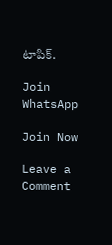టాపిక్.

Join WhatsApp

Join Now

Leave a Comment